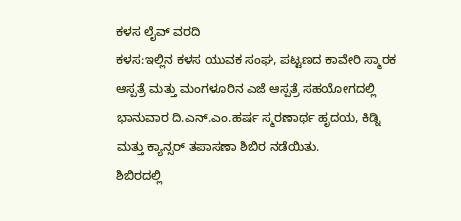ಕಳಸ ಲೈವ್ ವರದಿ
ಕಳಸ:ಇಲ್ಲಿನ ಕಳಸ ಯುವಕ ಸಂಘ, ಪಟ್ಟಣದ ಕಾವೇರಿ ಸ್ಮಾರಕ ಆಸ್ಪತ್ರೆ ಮತ್ತು ಮಂಗಳೂರಿನ ಎಜೆ ಆಸ್ಪತ್ರೆ ಸಹಯೋಗದಲ್ಲಿ ಭಾನುವಾರ ದಿ.ಎನ್.ಎಂ.ಹರ್ಷ ಸ್ಮರಣಾರ್ಥ ಹೃದಯ, ಕಿಡ್ನಿ ಮತ್ತು ಕ್ಯಾನ್ಸರ್ ತಪಾಸಣಾ ಶಿಬಿರ ನಡೆಯಿತು.
ಶಿಬಿರದಲ್ಲಿ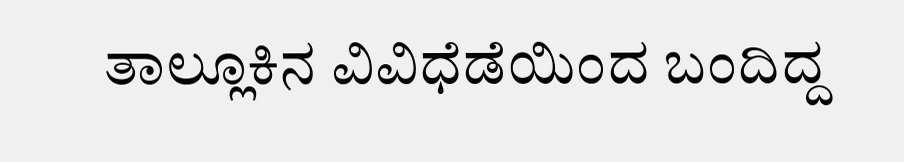ತಾಲ್ಲೂಕಿನ ವಿವಿಧೆಡೆಯಿಂದ ಬಂದಿದ್ದ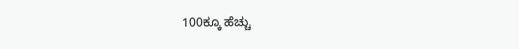100ಕ್ಕೂ ಹೆಚ್ಚು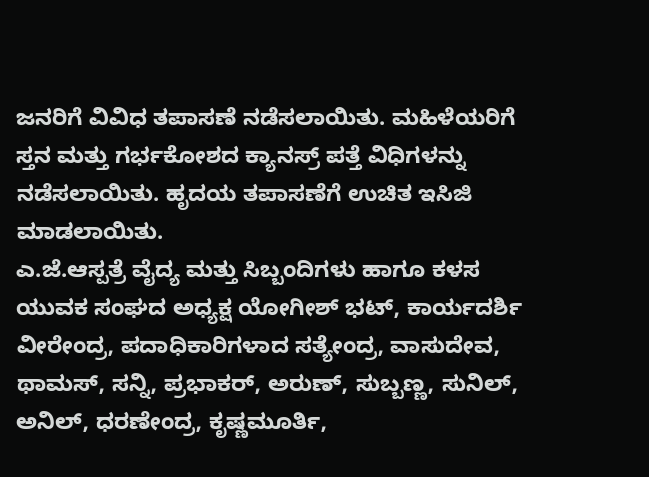ಜನರಿಗೆ ವಿವಿಧ ತಪಾಸಣೆ ನಡೆಸಲಾಯಿತು. ಮಹಿಳೆಯರಿಗೆ ಸ್ತನ ಮತ್ತು ಗರ್ಭಕೋಶದ ಕ್ಯಾನಸ್ರ್ ಪತ್ತೆ ವಿಧಿಗಳನ್ನು ನಡೆಸಲಾಯಿತು. ಹೃದಯ ತಪಾಸಣೆಗೆ ಉಚಿತ ಇಸಿಜಿ ಮಾಡಲಾಯಿತು.
ಎ.ಜೆ.ಆಸ್ಪತ್ರೆ ವೈದ್ಯ ಮತ್ತು ಸಿಬ್ಬಂದಿಗಳು ಹಾಗೂ ಕಳಸ ಯುವಕ ಸಂಘದ ಅಧ್ಯಕ್ಷ ಯೋಗೀಶ್ ಭಟ್, ಕಾರ್ಯದರ್ಶಿ ವೀರೇಂದ್ರ, ಪದಾಧಿಕಾರಿಗಳಾದ ಸತ್ಯೇಂದ್ರ, ವಾಸುದೇವ, ಥಾಮಸ್, ಸನ್ನಿ, ಪ್ರಭಾಕರ್, ಅರುಣ್, ಸುಬ್ಬಣ್ಣ, ಸುನಿಲ್, ಅನಿಲ್, ಧರಣೇಂದ್ರ, ಕೃಷ್ಣಮೂರ್ತಿ,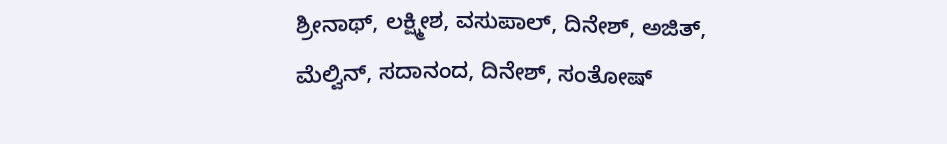ಶ್ರೀನಾಥ್, ಲಕ್ಷ್ಮೀಶ, ವಸುಪಾಲ್, ದಿನೇಶ್, ಅಜಿತ್, ಮೆಲ್ವಿನ್, ಸದಾನಂದ, ದಿನೇಶ್, ಸಂತೋಷ್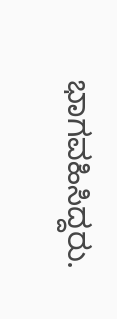ಭಾಗವಹಿಸಿದ್ದರು.